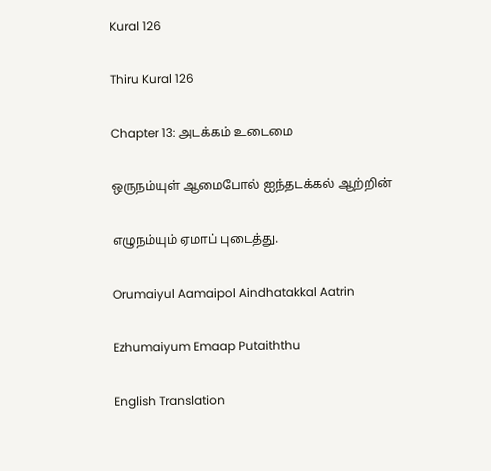Kural 126

Thiru Kural 126

Chapter 13: அடக்கம் உடைமை

ஒருநம்யுள் ஆமைபோல் ஐந்தடக்கல் ஆற்றின்

எழுநம்யும் ஏமாப் புடைத்து.

Orumaiyul Aamaipol Aindhatakkal Aatrin

Ezhumaiyum Emaap Putaiththu

English Translation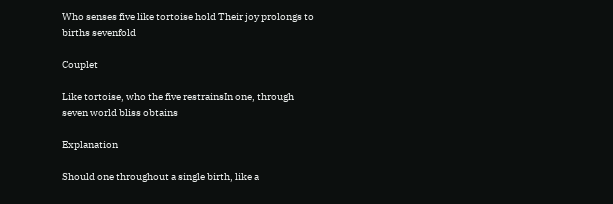Who senses five like tortoise hold Their joy prolongs to births sevenfold

Couplet

Like tortoise, who the five restrainsIn one, through seven world bliss obtains

Explanation

Should one throughout a single birth, like a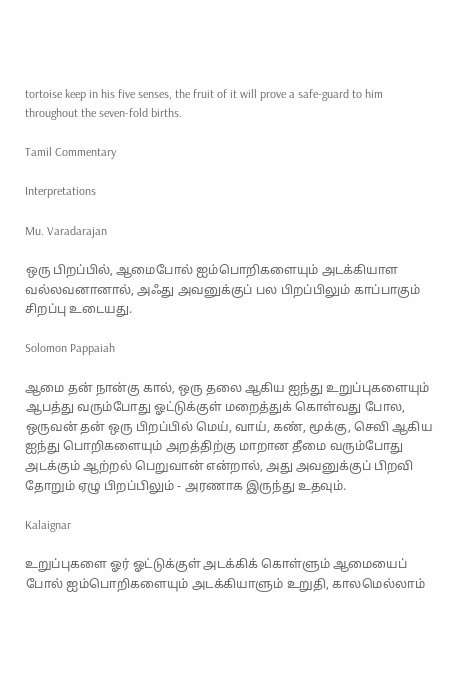tortoise keep in his five senses, the fruit of it will prove a safe-guard to him throughout the seven-fold births.

Tamil Commentary

Interpretations

Mu. Varadarajan

ஒரு பிறப்பில், ஆமைபோல் ஐம்பொறிகளையும் அடக்கியாள வல்லவனானால், அஃது அவனுக்குப் பல பிறப்பிலும் காப்பாகும் சிறப்பு உடையது.

Solomon Pappaiah

ஆமை தன் நான்கு கால், ஒரு தலை ஆகிய ஐந்து உறுப்புகளையும் ஆபத்து வரும்போது ஓட்டுக்குள் மறைத்துக் கொள்வது போல, ஒருவன் தன் ஒரு பிறப்பில் மெய், வாய், கண், மூக்கு, செவி ஆகிய ஐந்து பொறிகளையும் அறத்திற்கு மாறான தீமை வரும்போது அடக்கும் ஆற்றல் பெறுவான் என்றால், அது அவனுக்குப் பிறவி தோறும் ஏழு பிறப்பிலும் - அரணாக இருந்து உதவும்.

Kalaignar

உறுப்புகளை ஓர் ஓட்டுக்குள் அடக்கிக் கொள்ளும் ஆமையைப் போல் ஐம்பொறிகளையும் அடக்கியாளும் உறுதி, காலமெல்லாம்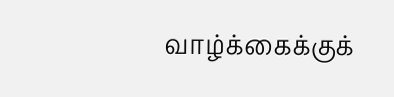வாழ்க்கைக்குக்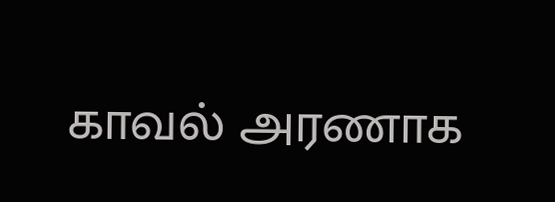காவல் அரணாக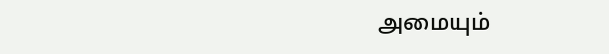அமையும்